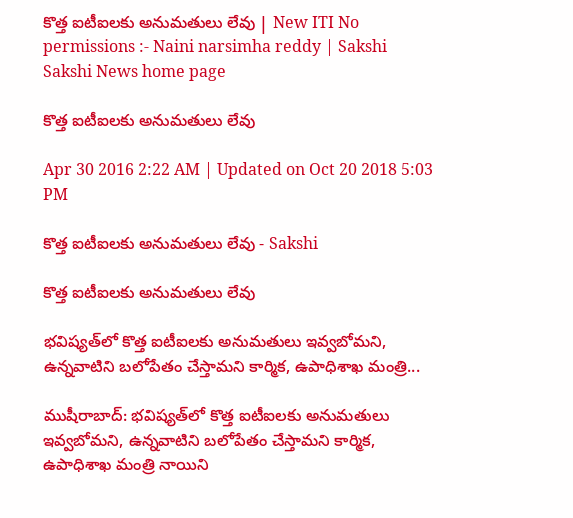కొత్త ఐటీఐలకు అనుమతులు లేవు | New ITI No permissions :- Naini narsimha reddy | Sakshi
Sakshi News home page

కొత్త ఐటీఐలకు అనుమతులు లేవు

Apr 30 2016 2:22 AM | Updated on Oct 20 2018 5:03 PM

కొత్త ఐటీఐలకు అనుమతులు లేవు - Sakshi

కొత్త ఐటీఐలకు అనుమతులు లేవు

భవిష్యత్‌లో కొత్త ఐటీఐలకు అనుమతులు ఇవ్వబోమని, ఉన్నవాటిని బలోపేతం చేస్తామని కార్మిక, ఉపాధిశాఖ మంత్రి...

ముషీరాబాద్: భవిష్యత్‌లో కొత్త ఐటీఐలకు అనుమతులు ఇవ్వబోమని, ఉన్నవాటిని బలోపేతం చేస్తామని కార్మిక, ఉపాధిశాఖ మంత్రి నాయిని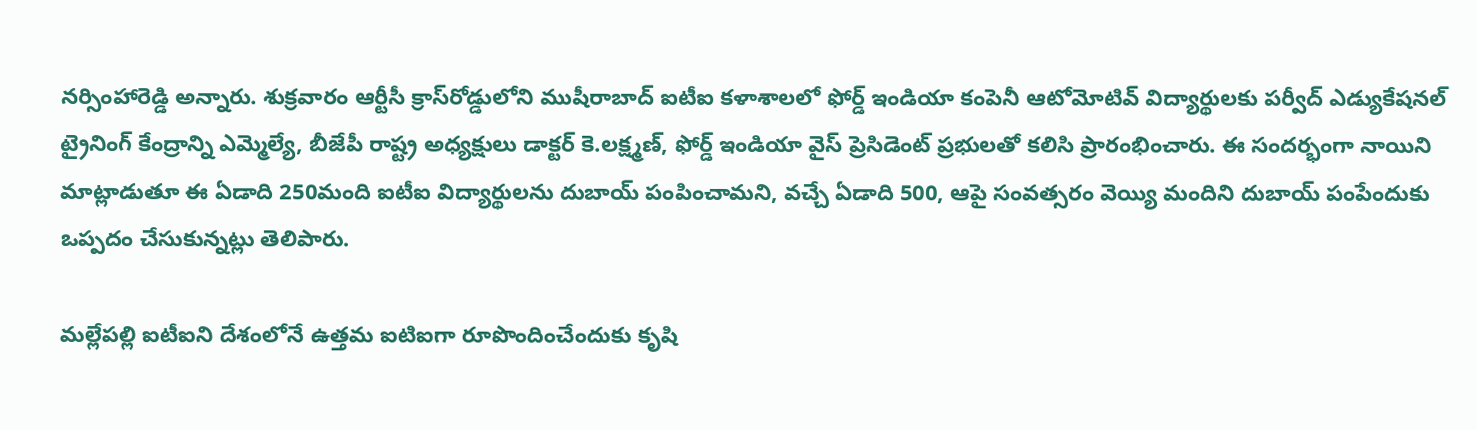నర్సింహారెడ్డి అన్నారు. శుక్రవారం ఆర్టీసీ క్రాస్‌రోడ్డులోని ముషీరాబాద్ ఐటీఐ కళాశాలలో ఫోర్డ్ ఇండియా కంపెనీ ఆటోమోటివ్ విద్యార్థులకు పర్వీద్ ఎడ్యుకేషనల్ ట్రైనింగ్ కేంద్రాన్ని ఎమ్మెల్యే, బీజేపీ రాష్ట్ర అధ్యక్షులు డాక్టర్ కె.లక్ష్మణ్, ఫోర్డ్ ఇండియా వైస్ ప్రెసిడెంట్ ప్రభులతో కలిసి ప్రారంభించారు. ఈ సందర్భంగా నాయిని మాట్లాడుతూ ఈ ఏడాది 250మంది ఐటీఐ విద్యార్థులను దుబాయ్ పంపించామని, వచ్చే ఏడాది 500, ఆపై సంవత్సరం వెయ్యి మందిని దుబాయ్ పంపేందుకు ఒప్పదం చేసుకున్నట్లు తెలిపారు.

మల్లేపల్లి ఐటీఐని దేశంలోనే ఉత్తమ ఐటిఐగా రూపొందించేందుకు కృషి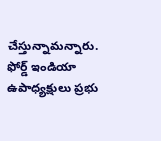చేస్తున్నామన్నారు. ఫోర్డ్ ఇండియా ఉపాధ్యక్షులు ప్రభు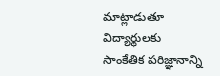మాట్లాడుతూ విద్యార్థులకు సాంకేతిక పరిజ్ఞానాన్ని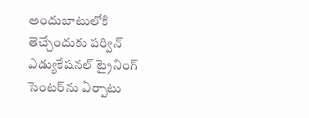అందుబాటులోకి తెచ్చేందుకు పర్విన్ ఎడ్యుకేషనల్ ట్రైనింగ్ సెంటర్‌ను ఏర్పాటు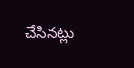చేసినట్లు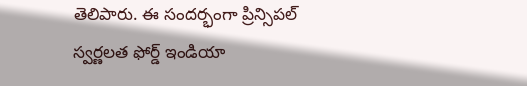తెలిపారు. ఈ సందర్భంగా ప్రిన్సిపల్ స్వర్ణలత ఫోర్డ్ ఇండియా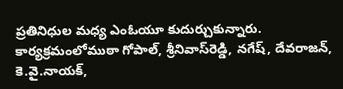ప్రతినిధుల మధ్య ఎంఓయూ కుదుర్చుకున్నారు. కార్యక్రమంలోముఠా గోపాల్, శ్రీనివాస్‌రెడ్డి, నగేష్, దేవరాజన్, కె.వై.నాయక్,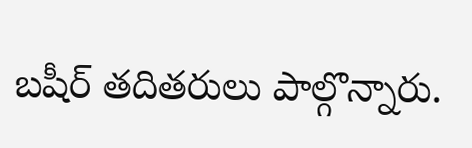బషీర్ తదితరులు పాల్గొన్నారు.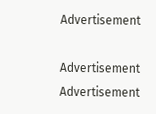Advertisement

Advertisement
Advertisement